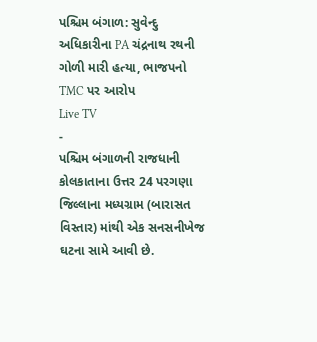પશ્ચિમ બંગાળ: સુવેન્દુ અધિકારીના PA ચંદ્રનાથ રથની ગોળી મારી હત્યા, ભાજપનો TMC પર આરોપ
Live TV
-
પશ્ચિમ બંગાળની રાજધાની કોલકાતાના ઉત્તર 24 પરગણા જિલ્લાના મધ્યગ્રામ (બારાસત વિસ્તાર) માંથી એક સનસનીખેજ ઘટના સામે આવી છે.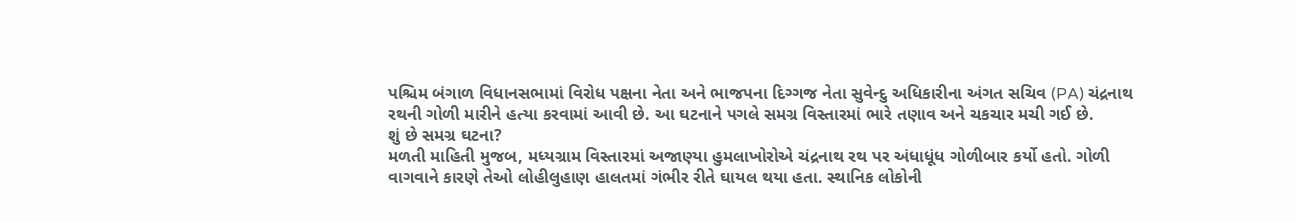પશ્ચિમ બંગાળ વિધાનસભામાં વિરોધ પક્ષના નેતા અને ભાજપના દિગ્ગજ નેતા સુવેન્દુ અધિકારીના અંગત સચિવ (PA) ચંદ્રનાથ રથની ગોળી મારીને હત્યા કરવામાં આવી છે. આ ઘટનાને પગલે સમગ્ર વિસ્તારમાં ભારે તણાવ અને ચકચાર મચી ગઈ છે.
શું છે સમગ્ર ઘટના?
મળતી માહિતી મુજબ, મધ્યગ્રામ વિસ્તારમાં અજાણ્યા હુમલાખોરોએ ચંદ્રનાથ રથ પર અંધાધૂંધ ગોળીબાર કર્યો હતો. ગોળી વાગવાને કારણે તેઓ લોહીલુહાણ હાલતમાં ગંભીર રીતે ઘાયલ થયા હતા. સ્થાનિક લોકોની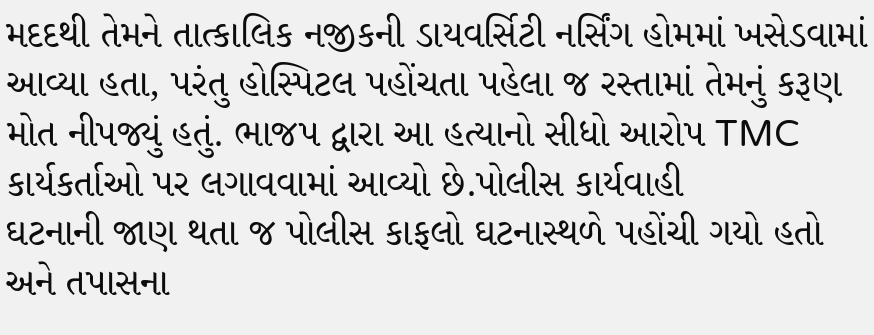મદદથી તેમને તાત્કાલિક નજીકની ડાયવર્સિટી નર્સિંગ હોમમાં ખસેડવામાં આવ્યા હતા, પરંતુ હોસ્પિટલ પહોંચતા પહેલા જ રસ્તામાં તેમનું કરૂણ મોત નીપજ્યું હતું. ભાજપ દ્વારા આ હત્યાનો સીધો આરોપ TMC કાર્યકર્તાઓ પર લગાવવામાં આવ્યો છે.પોલીસ કાર્યવાહી
ઘટનાની જાણ થતા જ પોલીસ કાફલો ઘટનાસ્થળે પહોંચી ગયો હતો અને તપાસના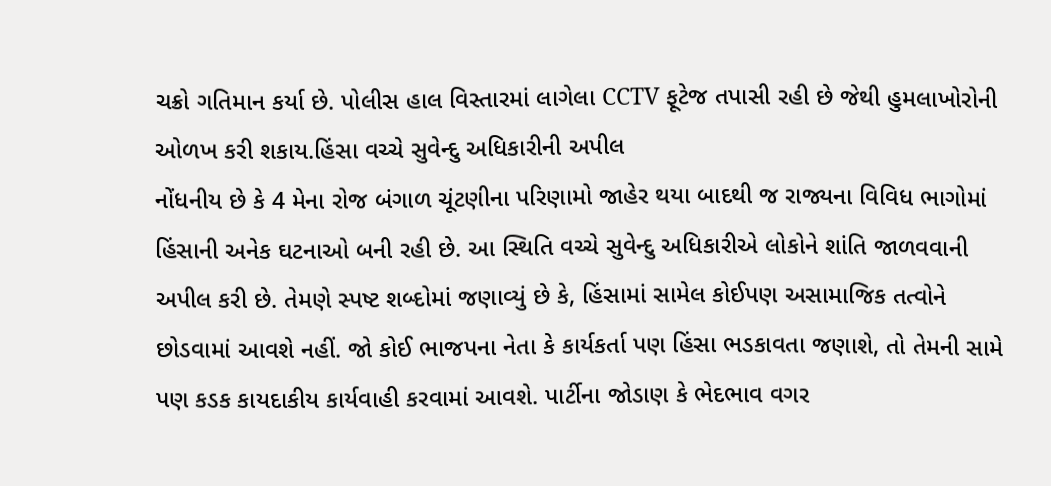ચક્રો ગતિમાન કર્યા છે. પોલીસ હાલ વિસ્તારમાં લાગેલા CCTV ફૂટેજ તપાસી રહી છે જેથી હુમલાખોરોની ઓળખ કરી શકાય.હિંસા વચ્ચે સુવેન્દુ અધિકારીની અપીલ
નોંધનીય છે કે 4 મેના રોજ બંગાળ ચૂંટણીના પરિણામો જાહેર થયા બાદથી જ રાજ્યના વિવિધ ભાગોમાં હિંસાની અનેક ઘટનાઓ બની રહી છે. આ સ્થિતિ વચ્ચે સુવેન્દુ અધિકારીએ લોકોને શાંતિ જાળવવાની અપીલ કરી છે. તેમણે સ્પષ્ટ શબ્દોમાં જણાવ્યું છે કે, હિંસામાં સામેલ કોઈપણ અસામાજિક તત્વોને છોડવામાં આવશે નહીં. જો કોઈ ભાજપના નેતા કે કાર્યકર્તા પણ હિંસા ભડકાવતા જણાશે, તો તેમની સામે પણ કડક કાયદાકીય કાર્યવાહી કરવામાં આવશે. પાર્ટીના જોડાણ કે ભેદભાવ વગર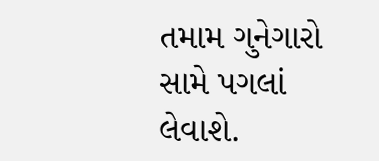તમામ ગુનેગારો સામે પગલાં લેવાશે.